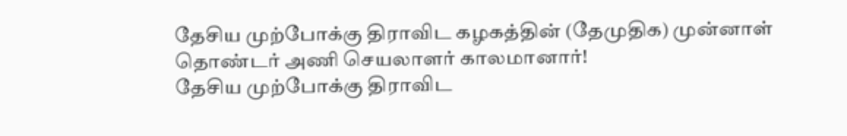தேசிய முற்போக்கு திராவிட கழகத்தின் (தேமுதிக) முன்னாள் தொண்டர் அணி செயலாளர் காலமானார்!
தேசிய முற்போக்கு திராவிட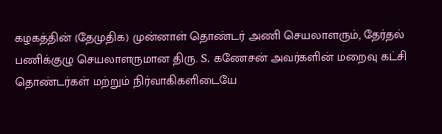கழகத்தின் (தேமுதிக) முன்னாள் தொண்டர் அணி செயலாளரும், தேர்தல் பணிக்குழு செயலாளருமான திரு. S. கணேசன் அவர்களின் மறைவு கட்சி தொண்டர்கள் மற்றும் நிர்வாகிகளிடையே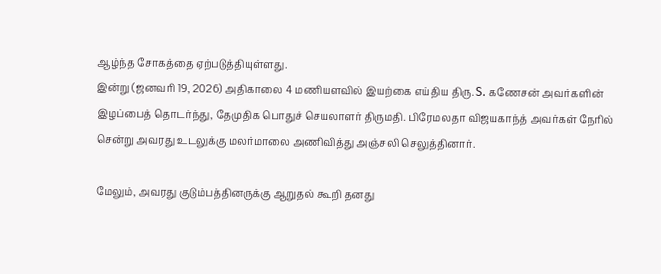ஆழ்ந்த சோகத்தை ஏற்படுத்தியுள்ளது.
இன்று (ஜனவரி 19, 2026) அதிகாலை 4 மணியளவில் இயற்கை எய்திய திரு. S. கணேசன் அவர்களின் இழப்பைத் தொடர்ந்து, தேமுதிக பொதுச் செயலாளர் திருமதி. பிரேமலதா விஜயகாந்த் அவர்கள் நேரில் சென்று அவரது உடலுக்கு மலர்மாலை அணிவித்து அஞ்சலி செலுத்தினார்.

மேலும், அவரது குடும்பத்தினருக்கு ஆறுதல் கூறி தனது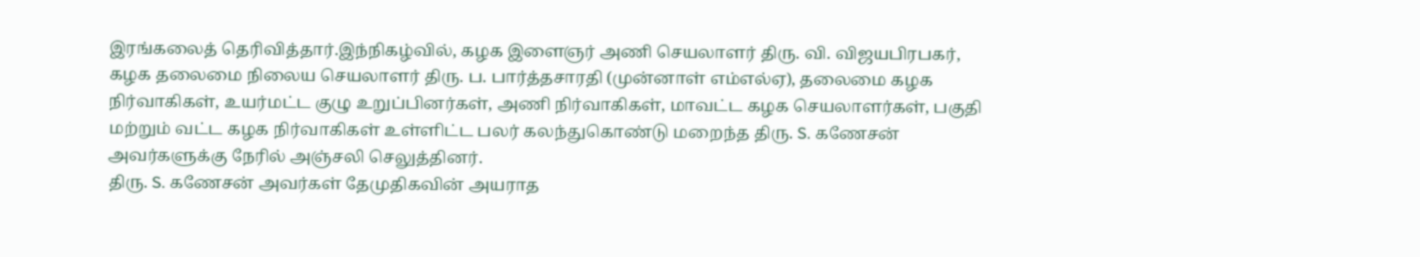இரங்கலைத் தெரிவித்தார்.இந்நிகழ்வில், கழக இளைஞர் அணி செயலாளர் திரு. வி. விஜயபிரபகர், கழக தலைமை நிலைய செயலாளர் திரு. ப. பார்த்தசாரதி (முன்னாள் எம்எல்ஏ), தலைமை கழக நிர்வாகிகள், உயர்மட்ட குழு உறுப்பினர்கள், அணி நிர்வாகிகள், மாவட்ட கழக செயலாளர்கள், பகுதி மற்றும் வட்ட கழக நிர்வாகிகள் உள்ளிட்ட பலர் கலந்துகொண்டு மறைந்த திரு. S. கணேசன் அவர்களுக்கு நேரில் அஞ்சலி செலுத்தினர்.
திரு. S. கணேசன் அவர்கள் தேமுதிகவின் அயராத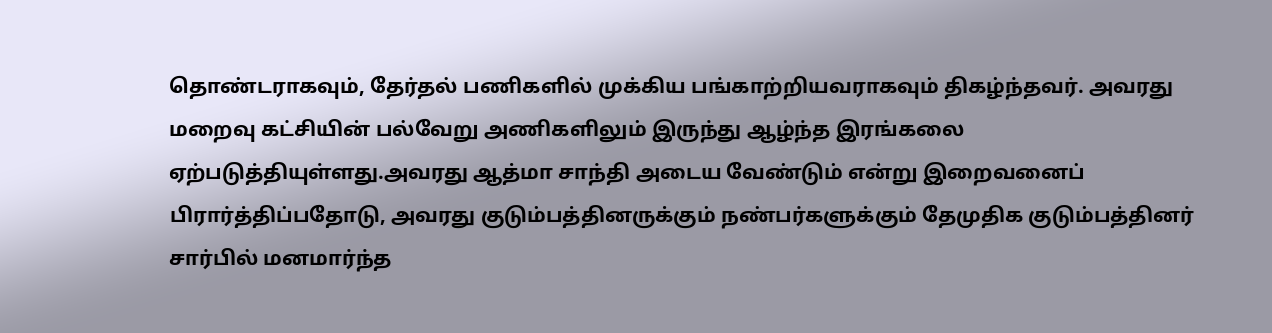தொண்டராகவும், தேர்தல் பணிகளில் முக்கிய பங்காற்றியவராகவும் திகழ்ந்தவர். அவரது மறைவு கட்சியின் பல்வேறு அணிகளிலும் இருந்து ஆழ்ந்த இரங்கலை ஏற்படுத்தியுள்ளது.அவரது ஆத்மா சாந்தி அடைய வேண்டும் என்று இறைவனைப் பிரார்த்திப்பதோடு, அவரது குடும்பத்தினருக்கும் நண்பர்களுக்கும் தேமுதிக குடும்பத்தினர் சார்பில் மனமார்ந்த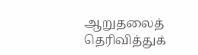ஆறுதலைத் தெரிவித்துக்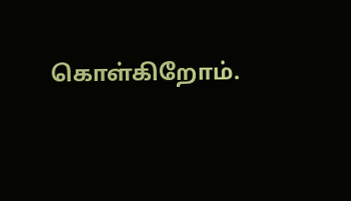கொள்கிறோம்.